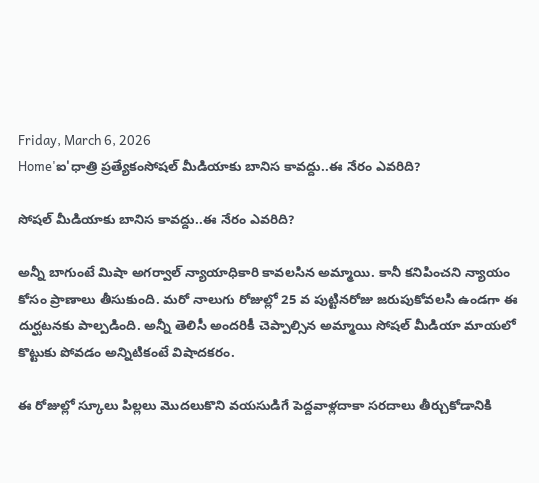Friday, March 6, 2026
Home'ఐ'ధాత్రి ప్రత్యేకంసోషల్ మీడియాకు బానిస కావద్దు..ఈ నేరం ఎవరిది?

సోషల్ మీడియాకు బానిస కావద్దు..ఈ నేరం ఎవరిది?

అన్నీ బాగుంటే మిషా అగర్వాల్ న్యాయాధికారి కావలసిన అమ్మాయి. కానీ కనిపించని న్యాయం కోసం ప్రాణాలు తీసుకుంది. మరో నాలుగు రోజుల్లో 25 వ పుట్టినరోజు జరుపుకోవలసి ఉండగా ఈ దుర్ఘటనకు పాల్పడింది. అన్నీ తెలిసీ అందరికీ చెప్పాల్సిన అమ్మాయి సోషల్ మీడియా మాయలో కొట్టుకు పోవడం అన్నిటికంటే విషాదకరం.

ఈ రోజుల్లో స్కూలు పిల్లలు మొదలుకొని వయసుడిగే పెద్దవాళ్లదాకా సరదాలు తీర్చుకోడానికి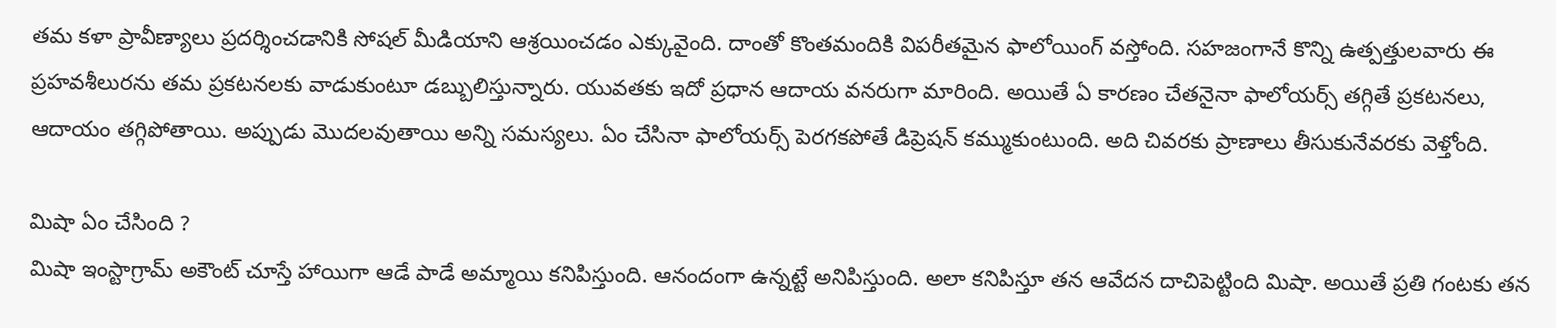తమ కళా ప్రావీణ్యాలు ప్రదర్శించడానికి సోషల్ మీడియాని ఆశ్రయించడం ఎక్కువైంది. దాంతో కొంతమందికి విపరీతమైన ఫాలోయింగ్ వస్తోంది. సహజంగానే కొన్ని ఉత్పత్తులవారు ఈ ప్రహవశీలురను తమ ప్రకటనలకు వాడుకుంటూ డబ్బులిస్తున్నారు. యువతకు ఇదో ప్రధాన ఆదాయ వనరుగా మారింది. అయితే ఏ కారణం చేతనైనా ఫాలోయర్స్ తగ్గితే ప్రకటనలు, ఆదాయం తగ్గిపోతాయి. అప్పుడు మొదలవుతాయి అన్ని సమస్యలు. ఏం చేసినా ఫాలోయర్స్ పెరగకపోతే డిప్రెషన్ కమ్ముకుంటుంది. అది చివరకు ప్రాణాలు తీసుకునేవరకు వెళ్తోంది.

మిషా ఏం చేసింది ?
మిషా ఇంస్టాగ్రామ్ అకౌంట్ చూస్తే హాయిగా ఆడే పాడే అమ్మాయి కనిపిస్తుంది. ఆనందంగా ఉన్నట్టే అనిపిస్తుంది. అలా కనిపిస్తూ తన ఆవేదన దాచిపెట్టింది మిషా. అయితే ప్రతి గంటకు తన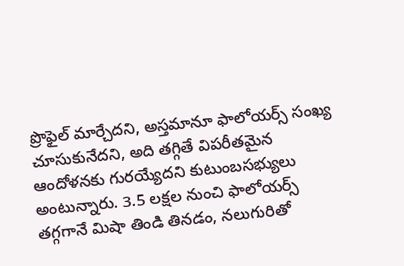ప్రొఫైల్ మార్చేదని, అస్తమానూ ఫాలోయర్స్ సంఖ్య చూసుకునేదని, అది తగ్గితే విపరీతమైన ఆందోళనకు గురయ్యేదని కుటుంబసభ్యులు అంటున్నారు. 3.5 లక్షల నుంచి ఫాలోయర్స్ తగ్గగానే మిషా తిండి తినడం, నలుగురితో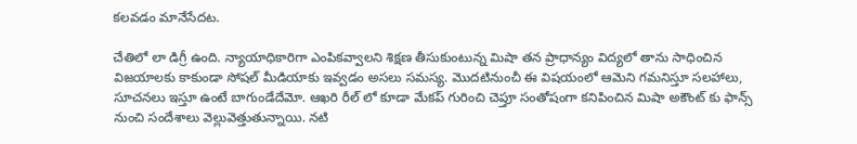కలవడం మానేసేదట.

చేతిలో లా డిగ్రీ ఉంది. న్యాయాధికారిగా ఎంపికవ్వాలని శిక్షణ తీసుకుంటున్న మిషా తన ప్రాధాన్యం విద్యలో తాను సాధించిన విజయాలకు కాకుండా సోషల్ మీడియాకు ఇవ్వడం అసలు సమస్య. మొదటినుంచీ ఈ విషయంలో ఆమెని గమనిస్తూ సలహాలు, సూచనలు ఇస్తూ ఉంటే బాగుండేదేమో. ఆఖరి రీల్ లో కూడా మేకప్ గురించి చెప్తూ సంతోషంగా కనిపించిన మిషా అకౌంట్ కు ఫాన్స్ నుంచి సందేశాలు వెల్లువెత్తుతున్నాయి. నటి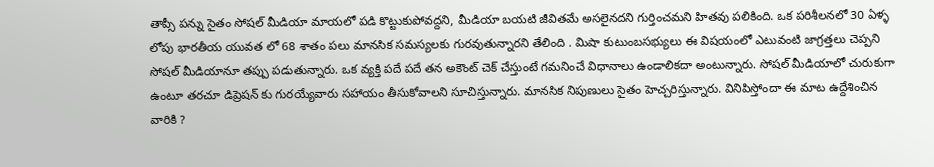తాప్సీ పన్ను సైతం సోషల్ మీడియా మాయలో పడి కొట్టుకుపోవద్దని, మీడియా బయటి జీవితమే అసలైనదని గుర్తించమని హితవు పలికింది. ఒక పరిశీలనలో 30 ఏళ్ళ లోపు భారతీయ యువత లో 68 శాతం పలు మానసిక సమస్యలకు గురవుతున్నారని తేలింది . మిషా కుటుంబసభ్యులు ఈ విషయంలో ఎటువంటి జాగ్రత్తలు చెప్పని సోషల్ మీడియానూ తప్పు పడుతున్నారు. ఒక వ్యక్తి పదే పదే తన అకౌంట్ చెక్ చేస్తుంటే గమనించే విధానాలు ఉండాలికదా అంటున్నారు. సోషల్ మీడియాలో చురుకుగా ఉంటూ తరచూ డిప్రెషన్ కు గురయ్యేవారు సహాయం తీసుకోవాలని సూచిస్తున్నారు. మానసిక నిపుణులు సైతం హెచ్చరిస్తున్నారు. వినిపిస్తోందా ఈ మాట ఉద్దేశించిన వారికి ?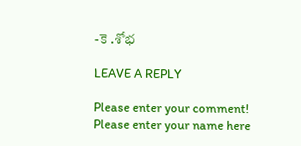-కె .శోభ

LEAVE A REPLY

Please enter your comment!
Please enter your name here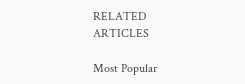RELATED ARTICLES

Most Popular